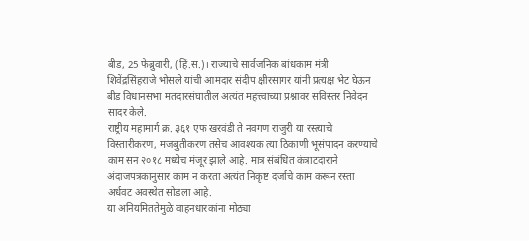बीड, 25 फेब्रुवारी, (हिं.स.)। राज्याचे सार्वजनिक बांधकाम मंत्री शिवेंद्रसिंहराजे भोसले यांची आमदार संदीप क्षीरसागर यांनी प्रत्यक्ष भेट घेऊन बीड विधानसभा मतदारसंघातील अत्यंत महत्त्वाच्या प्रश्नावर सविस्तर निवेदन सादर केले.
राष्ट्रीय महामार्ग क्र. ३६१ एफ खरवंडी ते नवगण राजुरी या रस्त्याचे विस्तारीकरण, मजबुतीकरण तसेच आवश्यक त्या ठिकाणी भूसंपादन करण्याचे काम सन २०१८ मध्येच मंजूर झाले आहे. मात्र संबंधित कंत्राटदाराने अंदाजपत्रकानुसार काम न करता अत्यंत निकृष्ट दर्जाचे काम करून रस्ता अर्धवट अवस्थेत सोडला आहे.
या अनियमिततेमुळे वाहनधारकांना मोठ्या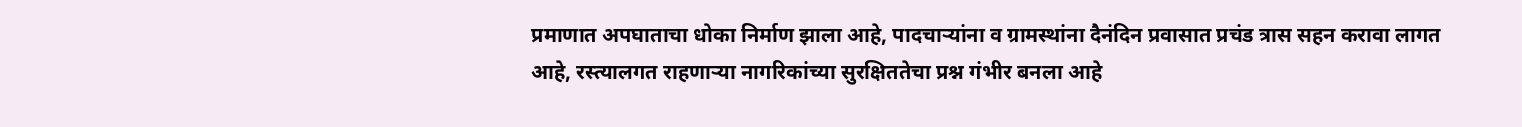प्रमाणात अपघाताचा धोका निर्माण झाला आहे, पादचाऱ्यांना व ग्रामस्थांना दैनंदिन प्रवासात प्रचंड त्रास सहन करावा लागत आहे, रस्त्यालगत राहणाऱ्या नागरिकांच्या सुरक्षिततेचा प्रश्न गंभीर बनला आहे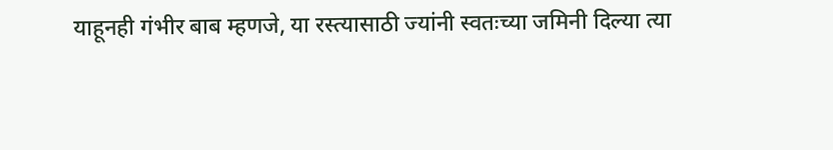याहूनही गंभीर बाब म्हणजे, या रस्त्यासाठी ज्यांनी स्वतःच्या जमिनी दिल्या त्या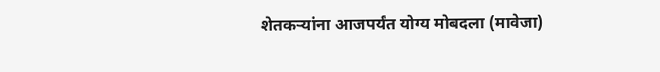शेतकऱ्यांना आजपर्यंत योग्य मोबदला (मावेजा)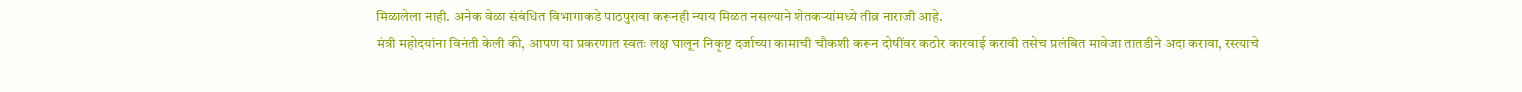मिळालेला नाही. अनेक वेळा संबंधित विभागाकडे पाठपुरावा करूनही न्याय मिळत नसल्याने शेतकऱ्यांमध्ये तीव्र नाराजी आहे.
मंत्री महोदयांना विनंती केली की, आपण या प्रकरणात स्वतः लक्ष घालून निकृष्ट दर्जाच्या कामाची चौकशी करून दोषींवर कठोर कारवाई करावी तसेच प्रलंबित मावेजा तातडीने अदा करावा, रस्त्याचे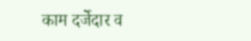काम दर्जेदार व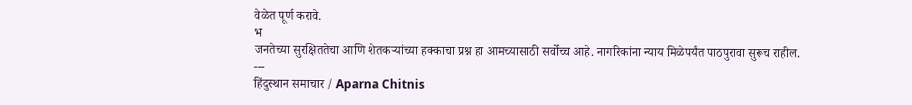वेळेत पूर्ण करावे.
भ
जनतेच्या सुरक्षिततेचा आणि शेतकऱ्यांच्या हक्काचा प्रश्न हा आमच्यासाठी सर्वोच्च आहे. नागरिकांना न्याय मिळेपर्यंत पाठपुरावा सुरूच राहील.
---
हिंदुस्थान समाचार / Aparna Chitnis